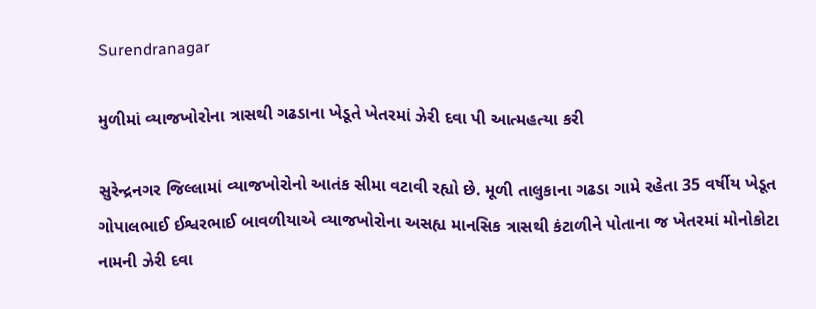Surendranagar

મુળીમાં વ્યાજખોરોના ત્રાસથી ગઢડાના ખેડૂતે ખેતરમાં ઝેરી દવા પી આત્મહત્યા કરી

સુરેન્દ્રનગર જિલ્લામાં વ્યાજખોરોનો આતંક સીમા વટાવી રહ્યો છે. મૂળી તાલુકાના ગઢડા ગામે રહેતા 35 વર્ષીય ખેડૂત ગોપાલભાઈ ઈશ્વરભાઈ બાવળીયાએ વ્યાજખોરોના અસહ્ય માનસિક ત્રાસથી કંટાળીને પોતાના જ ખેતરમાં મોનોકોટા નામની ઝેરી દવા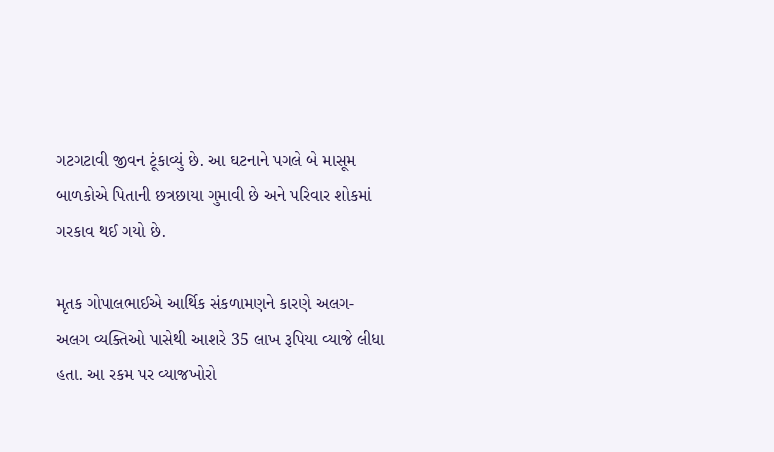ગટગટાવી જીવન ટૂંકાવ્યું છે. આ ઘટનાને પગલે બે માસૂમ બાળકોએ પિતાની છત્રછાયા ગુમાવી છે અને પરિવાર શોકમાં ગરકાવ થઈ ગયો છે.

મૃતક ગોપાલભાઈએ આર્થિક સંકળામણને કારણે અલગ-અલગ વ્યક્તિઓ પાસેથી આશરે 35 લાખ રૂપિયા વ્યાજે લીધા હતા. આ રકમ પર વ્યાજખોરો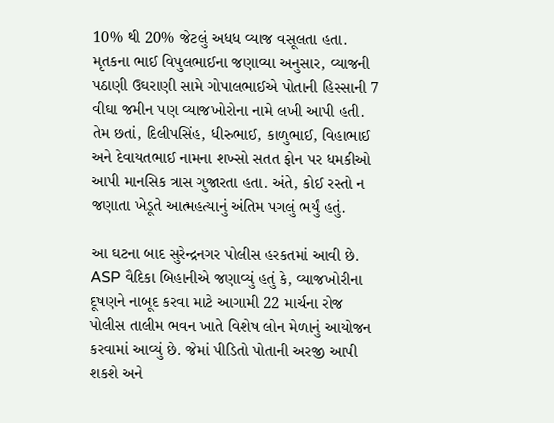10% થી 20% જેટલું અધધ વ્યાજ વસૂલતા હતા. મૃતકના ભાઈ વિપુલભાઈના જણાવ્યા અનુસાર, વ્યાજની પઠાણી ઉઘરાણી સામે ગોપાલભાઈએ પોતાની હિસ્સાની 7 વીઘા જમીન પણ વ્યાજખોરોના નામે લખી આપી હતી. તેમ છતાં, દિલીપસિંહ, ધીરુભાઈ, કાળુભાઈ, વિહાભાઈ અને દેવાયતભાઈ નામના શખ્સો સતત ફોન પર ધમકીઓ આપી માનસિક ત્રાસ ગુજારતા હતા. અંતે, કોઈ રસ્તો ન જણાતા ખેડૂતે આત્મહત્યાનું અંતિમ પગલું ભર્યું હતું.

આ ઘટના બાદ સુરેન્દ્રનગર પોલીસ હરકતમાં આવી છે. ASP વૈદિકા બિહાનીએ જણાવ્યું હતું કે, વ્યાજખોરીના દૂષણને નાબૂદ કરવા માટે આગામી 22 માર્ચના રોજ પોલીસ તાલીમ ભવન ખાતે વિશેષ લોન મેળાનું આયોજન કરવામાં આવ્યું છે. જેમાં પીડિતો પોતાની અરજી આપી શકશે અને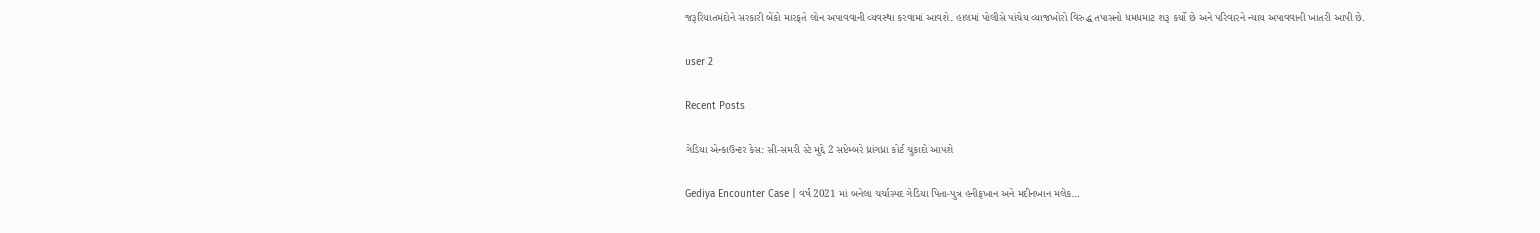જરૂરિયાતમંદોને સરકારી બેંકો મારફતે લોન અપાવવાની વ્યવસ્થા કરવામાં આવશે. હાલમાં પોલીસે પાંચેય વ્યાજખોરો વિરુદ્ધ તપાસનો ધમધમાટ શરૂ કર્યો છે અને પરિવારને ન્યાય અપાવવાની ખાતરી આપી છે.

user 2

Recent Posts

ગેડિયા એન્કાઉન્ટર કેસ: સી-સમરી સ્ટે મુદ્દે 2 સપ્ટેમ્બરે ધ્રાંગધ્રા કોર્ટ ચુકાદો આપશે

Gediya Encounter Case | વર્ષ 2021 માં બનેલા ચર્ચાસ્પદ ગેડિયા પિતા-પુત્ર હનીફખાન અને મદીનખાન મલેક…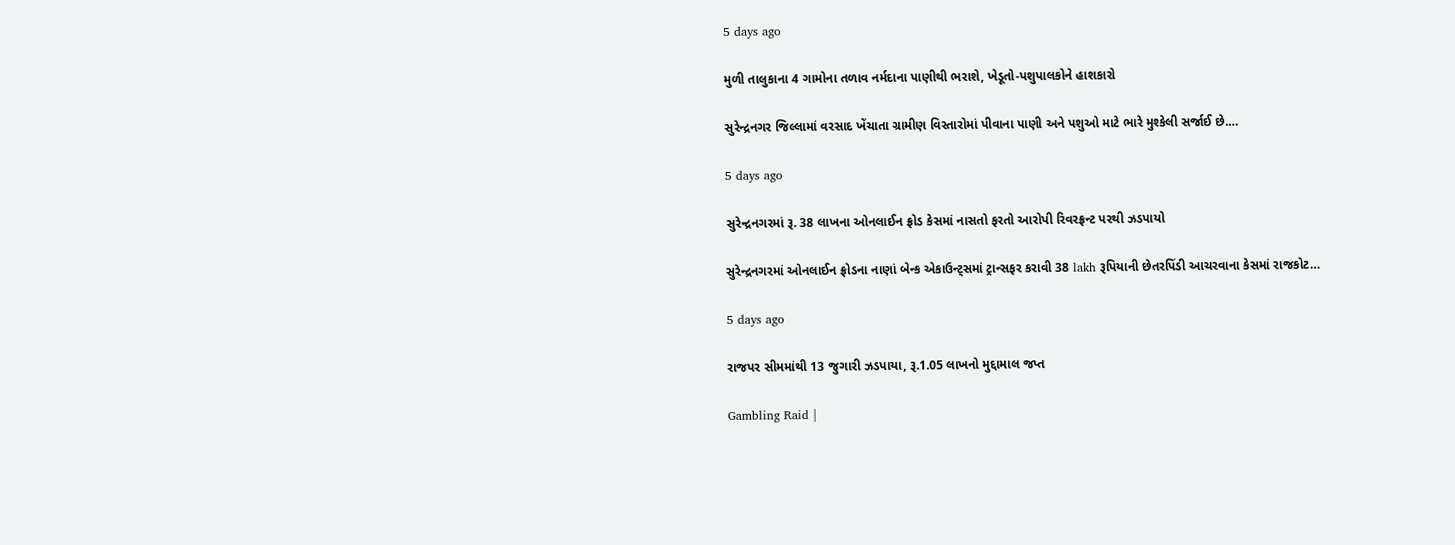5 days ago

મુળી તાલુકાના 4 ગામોના તળાવ નર્મદાના પાણીથી ભરાશે, ખેડૂતો-પશુપાલકોને હાશકારો

સુરેન્દ્રનગર જિલ્લામાં વરસાદ ખેંચાતા ગ્રામીણ વિસ્તારોમાં પીવાના પાણી અને પશુઓ માટે ભારે મુશ્કેલી સર્જાઈ છે.…

5 days ago

સુરેન્દ્રનગરમાં રૂ. 38 લાખના ઓનલાઈન ફ્રોડ કેસમાં નાસતો ફરતો આરોપી રિવરફ્રન્ટ પરથી ઝડપાયો

સુરેન્દ્રનગરમાં ઓનલાઈન ફ્રોડના નાણાં બેન્ક એકાઉન્ટ્સમાં ટ્રાન્સફર કરાવી 38 lakh રૂપિયાની છેતરપિંડી આચરવાના કેસમાં રાજકોટ…

5 days ago

રાજપર સીમમાંથી 13 જુગારી ઝડપાયા, રૂ.1.05 લાખનો મુદ્દામાલ જપ્ત

Gambling Raid |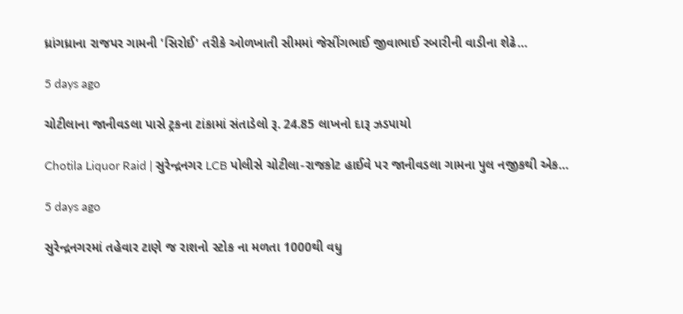ધ્રાંગધ્રાના રાજપર ગામની 'સિરોઈ' તરીકે ઓળખાતી સીમમાં જેસીંગભાઈ જીવાભાઈ રબારીની વાડીના શેઢે…

5 days ago

ચોટીલાના જાનીવડલા પાસે ટ્રકના ટાંકામાં સંતાડેલો રૂ. 24.85 લાખનો દારૂ ઝડપાયો

Chotila Liquor Raid | સુરેન્દ્રનગર LCB પોલીસે ચોટીલા-રાજકોટ હાઈવે પર જાનીવડલા ગામના પુલ નજીકથી એક…

5 days ago

સુરેન્દ્રનગરમાં તહેવાર ટાણે જ રાશનો સ્ટોક ના મળતા 1000થી વધુ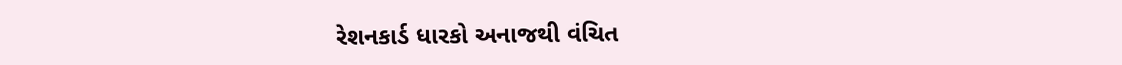રેશનકાર્ડ ધારકો અનાજથી વંચિત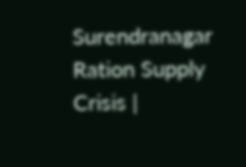Surendranagar Ration Supply Crisis |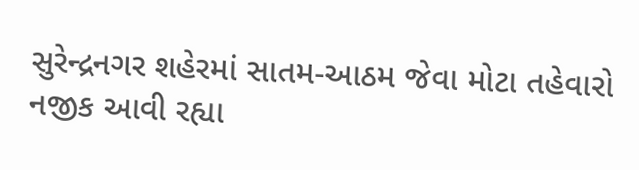સુરેન્દ્રનગર શહેરમાં સાતમ-આઠમ જેવા મોટા તહેવારો નજીક આવી રહ્યા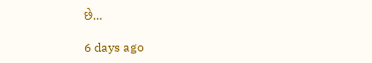છે…

6 days ago